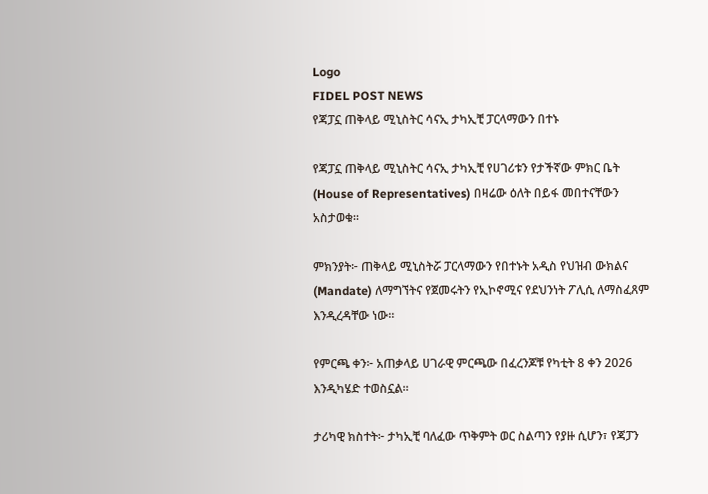Logo
FIDEL POST NEWS
የጃፓኗ ጠቅላይ ሚኒስትር ሳናኢ ታካኢቺ ፓርላማውን በተኑ

የጃፓኗ ጠቅላይ ሚኒስትር ሳናኢ ታካኢቺ የሀገሪቱን የታችኛው ምክር ቤት (House of Representatives) በዛሬው ዕለት በይፋ መበተናቸውን አስታወቁ።

ምክንያት፦ ጠቅላይ ሚኒስትሯ ፓርላማውን የበተኑት አዲስ የህዝብ ውክልና (Mandate) ለማግኘትና የጀመሩትን የኢኮኖሚና የደህንነት ፖሊሲ ለማስፈጸም እንዲረዳቸው ነው።

የምርጫ ቀን፦ አጠቃላይ ሀገራዊ ምርጫው በፈረንጆቹ የካቲት 8 ቀን 2026 እንዲካሄድ ተወስኗል።

ታሪካዊ ክስተት፦ ታካኢቺ ባለፈው ጥቅምት ወር ስልጣን የያዙ ሲሆን፣ የጃፓን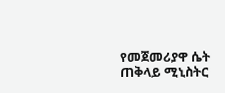የመጀመሪያዋ ሴት ጠቅላይ ሚኒስትር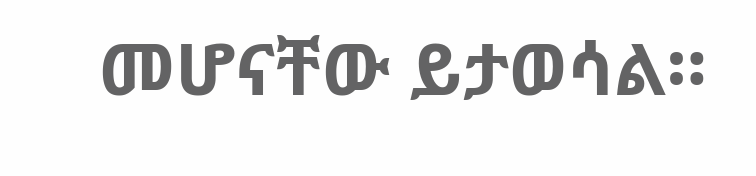መሆናቸው ይታወሳል።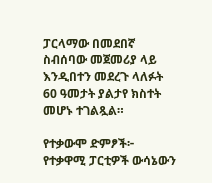ፓርላማው በመደበኛ ስብሰባው መጀመሪያ ላይ እንዲበተን መደረጉ ላለፉት 60 ዓመታት ያልታየ ክስተት መሆኑ ተገልጿል።

የተቃውሞ ድምፆች፦ የተቃዋሚ ፓርቲዎች ውሳኔውን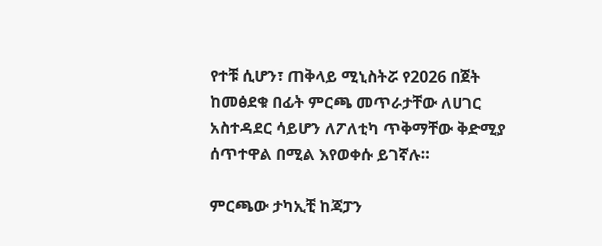የተቹ ሲሆን፣ ጠቅላይ ሚኒስትሯ የ2026 በጀት ከመፅደቁ በፊት ምርጫ መጥራታቸው ለሀገር አስተዳደር ሳይሆን ለፖለቲካ ጥቅማቸው ቅድሚያ ሰጥተዋል በሚል እየወቀሱ ይገኛሉ።

ምርጫው ታካኢቺ ከጃፓን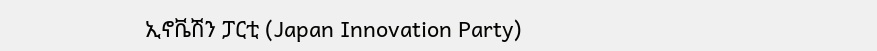ኢኖቬሽን ፓርቲ (Japan Innovation Party)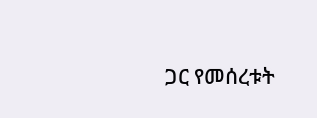ጋር የመሰረቱት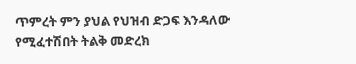ጥምረት ምን ያህል የህዝብ ድጋፍ እንዳለው የሚፈተሽበት ትልቅ መድረክ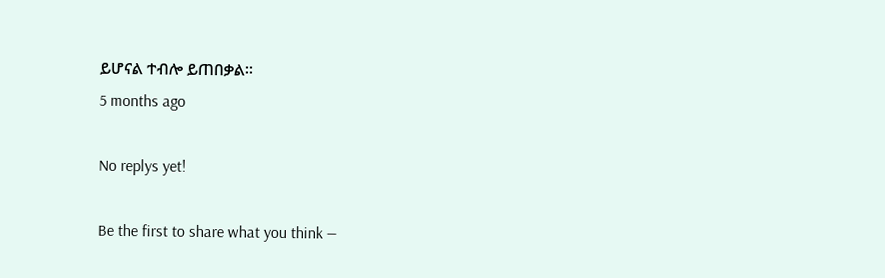ይሆናል ተብሎ ይጠበቃል።
5 months ago

No replys yet!

Be the first to share what you think —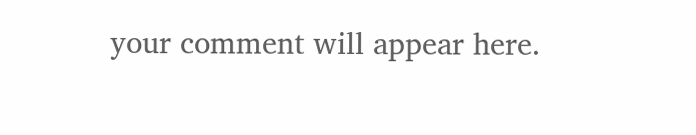your comment will appear here.